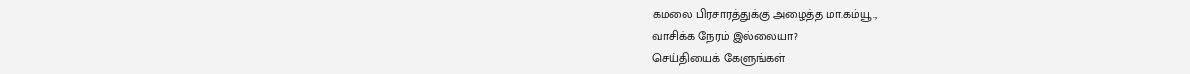கமலை பிரசாரத்துக்கு அழைத்த மா.கம்யூ.,
வாசிக்க நேரம் இல்லையா?
செய்தியைக் கேளுங்கள்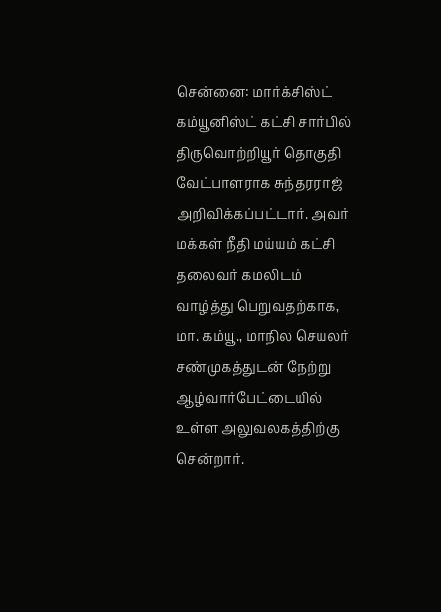சென்னை: மார்க்சிஸ்ட் கம்யூனிஸ்ட் கட்சி சார்பில் திருவொற்றியூர் தொகுதி வேட்பாளராக சுந்தரராஜ் அறிவிக்கப்பட்டார். அவர் மக்கள் நீதி மய்யம் கட்சி தலைவர் கமலிடம் வாழ்த்து பெறுவதற்காக, மா. கம்யூ., மாநில செயலர் சண்முகத்துடன் நேற்று ஆழ்வார்பேட்டையில் உள்ள அலுவலகத்திற்கு சென்றார்.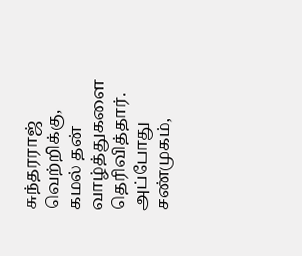சுந்தரராஜ் வெற்றிக்கு, கமல் தன் வாழ்த்துகளை தெரிவித்தார். அப்போது சண்முகம்,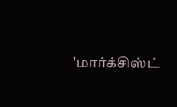'மார்க்சிஸ்ட்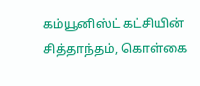கம்யூனிஸ்ட் கட்சியின் சித்தாந்தம், கொள்கை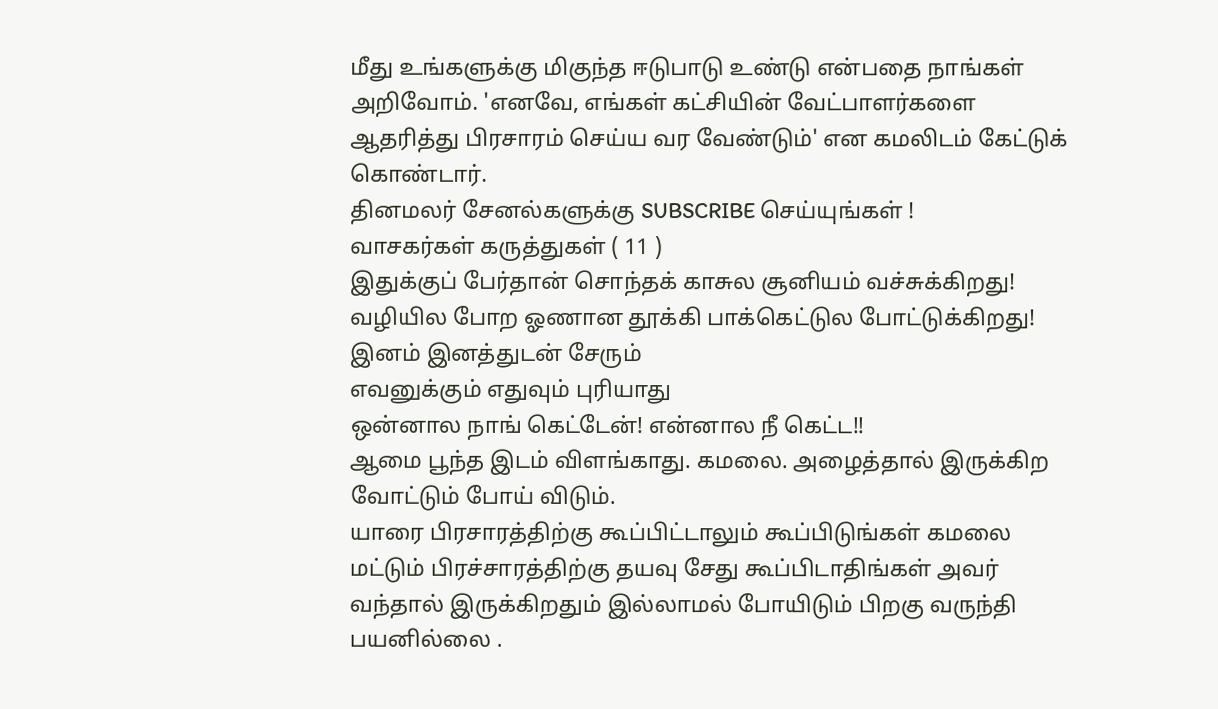மீது உங்களுக்கு மிகுந்த ஈடுபாடு உண்டு என்பதை நாங்கள் அறிவோம். 'எனவே, எங்கள் கட்சியின் வேட்பாளர்களை ஆதரித்து பிரசாரம் செய்ய வர வேண்டும்' என கமலிடம் கேட்டுக் கொண்டார்.
தினமலர் சேனல்களுக்கு SUBSCRIBE செய்யுங்கள் !
வாசகர்கள் கருத்துகள் ( 11 )
இதுக்குப் பேர்தான் சொந்தக் காசுல சூனியம் வச்சுக்கிறது! வழியில போற ஓணான தூக்கி பாக்கெட்டுல போட்டுக்கிறது!
இனம் இனத்துடன் சேரும்
எவனுக்கும் எதுவும் புரியாது
ஒன்னால நாங் கெட்டேன்! என்னால நீ கெட்ட!!
ஆமை பூந்த இடம் விளங்காது. கமலை. அழைத்தால் இருக்கிற வோட்டும் போய் விடும்.
யாரை பிரசாரத்திற்கு கூப்பிட்டாலும் கூப்பிடுங்கள் கமலை மட்டும் பிரச்சாரத்திற்கு தயவு சேது கூப்பிடாதிங்கள் அவர் வந்தால் இருக்கிறதும் இல்லாமல் போயிடும் பிறகு வருந்தி பயனில்லை .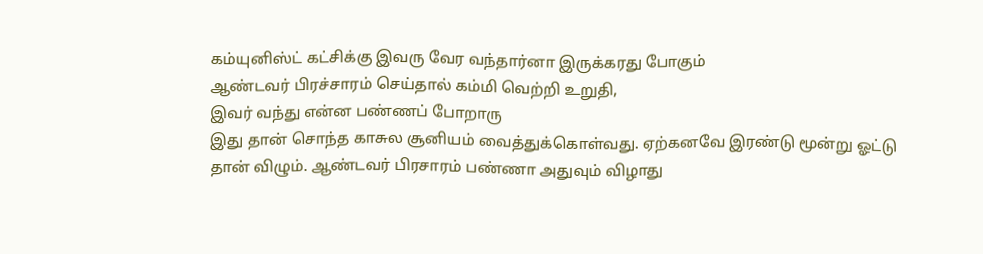கம்யுனிஸ்ட் கட்சிக்கு இவரு வேர வந்தார்னா இருக்கரது போகும்
ஆண்டவர் பிரச்சாரம் செய்தால் கம்மி வெற்றி உறுதி,
இவர் வந்து என்ன பண்ணப் போறாரு
இது தான் சொந்த காசுல சூனியம் வைத்துக்கொள்வது. ஏற்கனவே இரண்டு மூன்று ஓட்டு தான் விழும். ஆண்டவர் பிரசாரம் பண்ணா அதுவும் விழாது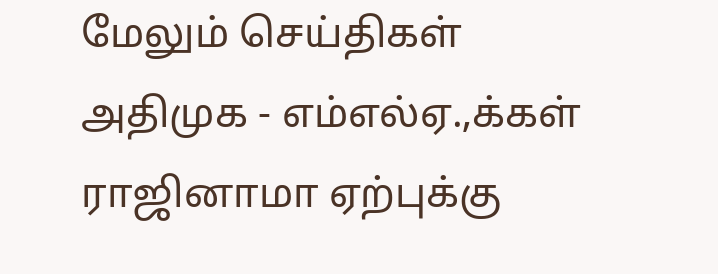மேலும் செய்திகள்
அதிமுக - எம்எல்ஏ.,க்கள் ராஜினாமா ஏற்புக்கு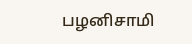பழனிசாமி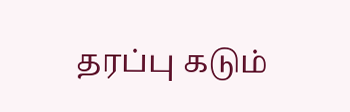தரப்பு கடும்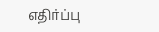எதிர்ப்பு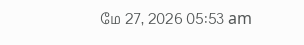மே 27, 2026 05:53 am